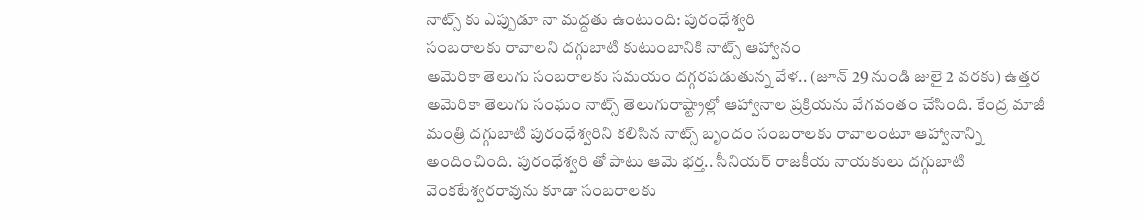నాట్స్ కు ఎప్పుడూ నా మద్దతు ఉంటుంది: పురంధేశ్వరి
సంబరాలకు రావాలని దగ్గుబాటి కుటుంబానికి నాట్స్ ఆహ్వానం
అమెరికా తెలుగు సంబరాలకు సమయం దగ్గరపడుతున్న వేళ.. (జూన్ 29 నుండి జులై 2 వరకు) ఉత్తర అమెరికా తెలుగు సంఘం నాట్స్ తెలుగురాష్ట్రాల్లో ఆహ్వానాల ప్రక్రియను వేగవంతం చేసింది. కేంద్ర మాజీ మంత్రి దగ్గుబాటి పురంధేశ్వరిని కలిసిన నాట్స్ బృందం సంబరాలకు రావాలంటూ ఆహ్వానాన్ని అందించింది. పురంధేశ్వరి తో పాటు ఆమె భర్త.. సీనియర్ రాజకీయ నాయకులు దగ్గుబాటి వెంకటేశ్వరరావును కూడా సంబరాలకు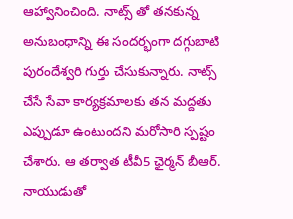ఆహ్వానించింది. నాట్స్ తో తనకున్న అనుబంధాన్ని ఈ సందర్భంగా దగ్గుబాటి పురందేశ్వరి గుర్తు చేసుకున్నారు. నాట్స్ చేసే సేవా కార్యక్రమాలకు తన మద్దతు ఎప్పుడూ ఉంటుందని మరోసారి స్పష్టం చేశారు. ఆ తర్వాత టీవీ5 ఛైర్మన్ బీఆర్. నాయుడుతో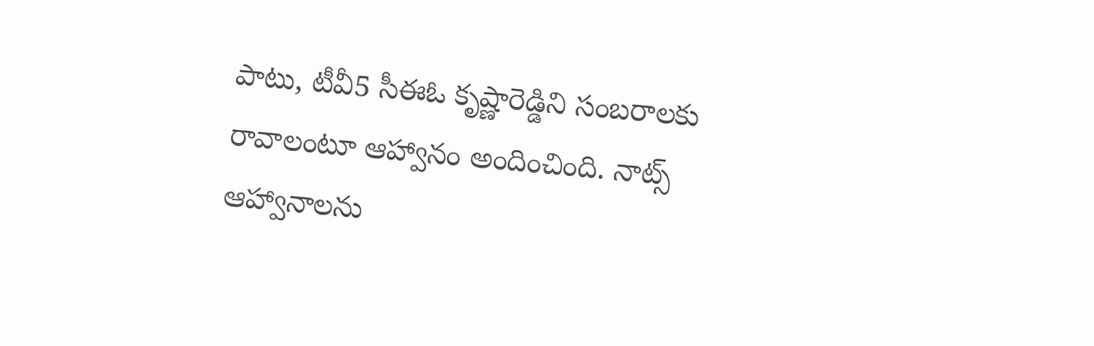పాటు, టీవీ5 సీఈఓ కృష్ణారెడ్డిని సంబరాలకు రావాలంటూ ఆహ్వానం అందించింది. నాట్స్ ఆహ్వానాలను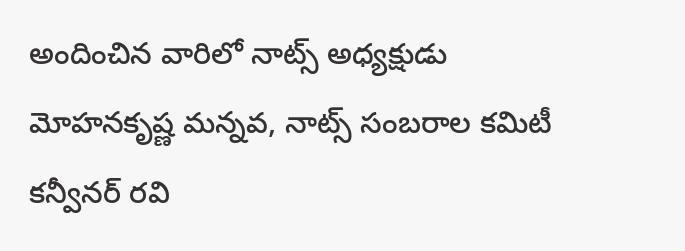అందించిన వారిలో నాట్స్ అధ్యక్షుడు మోహనకృష్ణ మన్నవ, నాట్స్ సంబరాల కమిటీ కన్వీనర్ రవి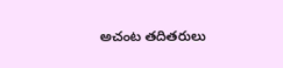అచంట తదితరులు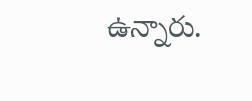ఉన్నారు.